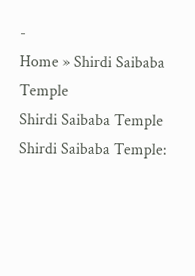-
Home » Shirdi Saibaba Temple
Shirdi Saibaba Temple
Shirdi Saibaba Temple: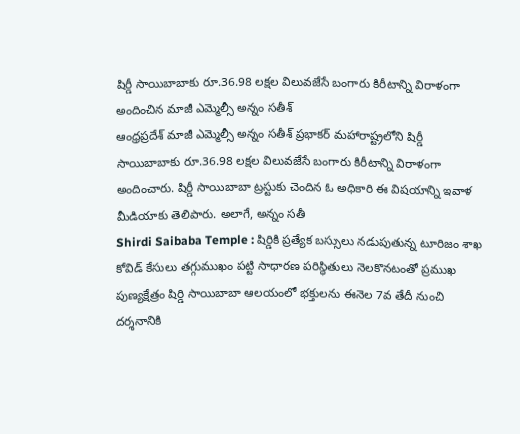షిర్డీ సాయిబాబాకు రూ.36.98 లక్షల విలువజేసే బంగారు కిరీటాన్ని విరాళంగా అందించిన మాజీ ఎమ్మెల్సీ అన్నం సతీశ్
ఆంధ్రప్రదేశ్ మాజీ ఎమ్మెల్సీ అన్నం సతీశ్ ప్రభాకర్ మహారాష్ట్రలోని షిర్డీ సాయిబాబాకు రూ.36.98 లక్షల విలువజేసే బంగారు కిరీటాన్ని విరాళంగా అందించారు. షిర్డీ సాయిబాబా ట్రస్టుకు చెందిన ఓ అధికారి ఈ విషయాన్ని ఇవాళ మీడియాకు తెలిపారు. అలాగే, అన్నం సతీ
Shirdi Saibaba Temple : షిర్డికి ప్రత్యేక బస్సులు నడుపుతున్న టూరిజం శాఖ
కోవిడ్ కేసులు తగ్గుముఖం పట్టి సాధారణ పరిస్ధితులు నెలకొనటంతో ప్రముఖ పుణ్యక్షేత్రం షిర్డి సాయిబాబా ఆలయంలో భక్తులను ఈనెల 7వ తేదీ నుంచి దర్శనానికి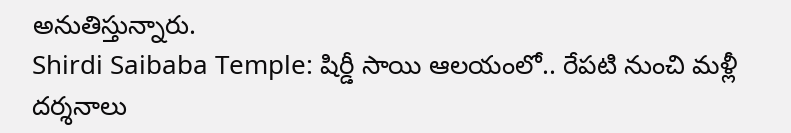అనుతిస్తున్నారు.
Shirdi Saibaba Temple: షిర్డీ సాయి ఆలయంలో.. రేపటి నుంచి మళ్లీ దర్శనాలు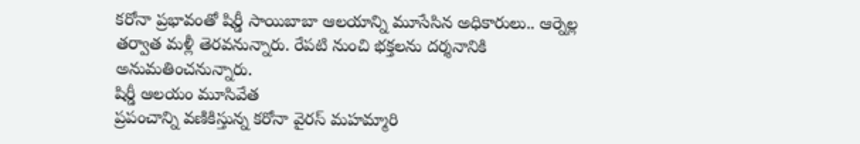కరోనా ప్రభావంతో షిర్డీ సాయిబాబా ఆలయాన్ని మూసేసిన అధికారులు.. ఆర్నెల్ల తర్వాత మళ్లీ తెరవనున్నారు. రేపటి నుంచి భక్తలను దర్శనానికి అనుమతించనున్నారు.
షిర్డీ ఆలయం మూసివేత
ప్రపంచాన్ని వణికిస్తున్న కరోనా వైరస్ మహమ్మారి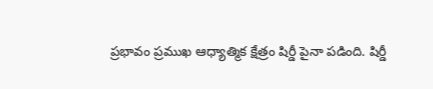ప్రభావం ప్రముఖ ఆధ్యాత్మిక క్షేత్రం షిర్డీ పైనా పడింది. షిర్డీ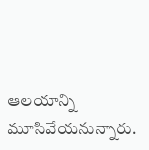ఆలయాన్ని మూసివేయనున్నారు.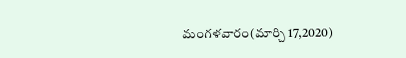మంగళవారం(మార్చి 17,2020)